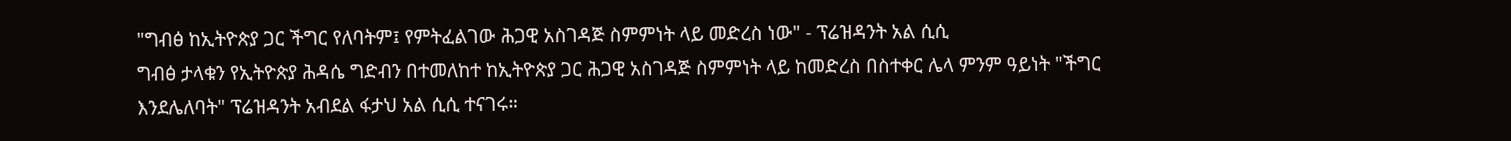"ግብፅ ከኢትዮጵያ ጋር ችግር የለባትም፤ የምትፈልገው ሕጋዊ አስገዳጅ ስምምነት ላይ መድረስ ነው" - ፕሬዝዳንት አል ሲሲ
ግብፅ ታላቁን የኢትዮጵያ ሕዳሴ ግድብን በተመለከተ ከኢትዮጵያ ጋር ሕጋዊ አስገዳጅ ስምምነት ላይ ከመድረስ በስተቀር ሌላ ምንም ዓይነት "ችግር እንደሌለባት" ፕሬዝዳንት አብደል ፋታህ አል ሲሲ ተናገሩ።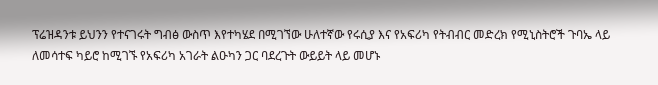ፕሬዝዳንቱ ይህንን የተናገሩት ግብፅ ውስጥ እየተካሄደ በሚገኘው ሁለተኛው የሩሲያ እና የአፍሪካ የትብብር መድረክ የሚኒስትሮች ጉባኤ ላይ ለመሳተፍ ካይሮ ከሚገኙ የአፍሪካ አገራት ልዑካን ጋር ባደረጉት ውይይት ላይ መሆኑ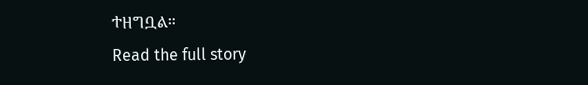ተዘግቧል።
Read the full story